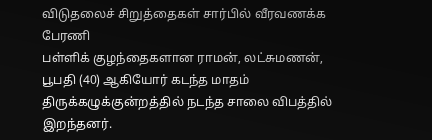விடுதலைச் சிறுத்தைகள் சார்பில் வீரவணக்க பேரணி
பள்ளிக் குழந்தைகளான ராமன், லட்சுமணன், பூபதி (40) ஆகியோர் கடந்த மாதம் திருக்கழுக்குன்றத்தில் நடந்த சாலை விபத்தில் இறந்தனர்.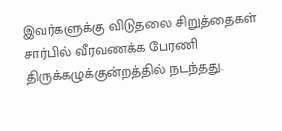இவர்களுக்கு விடுதலை சிறுத்தைகள் சார்பில் வீரவணக்க பேரணி திருக்கழுக்குன்றத்தில் நடந்தது.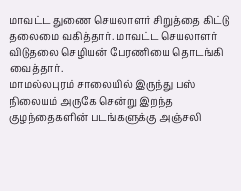மாவட்ட துணை செயலாளர் சிறுத்தை கிட்டு தலைமை வகித்தார். மாவட்ட செயலாளர் விடுதலை செழியன் பேரணியை தொடங்கி வைத்தார்.
மாமல்லபுரம் சாலையில் இருந்து பஸ் நிலையம் அருகே சென்று இறந்த குழந்தைகளின் படங்களுக்கு அஞ்சலி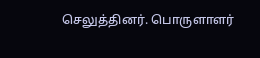செலுத்தினர். பொருளாளர்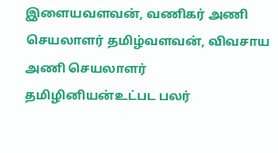இளையவளவன், வணிகர் அணி செயலாளர் தமிழ்வளவன், விவசாய அணி செயலாளர் தமிழினியன்உட்பட பலர்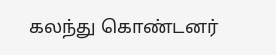கலந்து கொண்டனர்